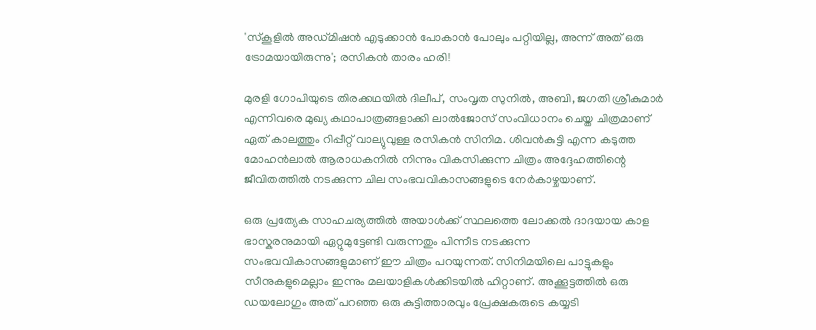'സ്കൂളിൽ അഡ്മിഷൻ എടുക്കാൻ പോകാൻ പോലും പറ്റിയില്ല, അന്ന് അത് ഒരു ട്രോമയായിരുന്നു'; രസികൻ താരം ഹരി!

മുരളി ഗോപിയുടെ തിരക്കഥയിൽ ദിലീപ്, സംവൃത സുനിൽ, അബി, ജഗതി ശ്രീകുമാർ എന്നിവരെ മുഖ്യ കഥാപാത്രങ്ങളാക്കി ലാൽജോസ് സംവിധാനം ചെയ്ത ചിത്രമാണ് ഏത് കാലത്തും റിപ്പീറ്റ് വാല്യുവുള്ള രസികൻ സിനിമ. ശിവൻകുട്ടി എന്ന കടുത്ത മോഹൻലാൽ ആരാധകനിൽ നിന്നും വികസിക്കുന്ന ചിത്രം അദ്ദേഹത്തിന്റെ ജീവിതത്തിൽ നടക്കുന്ന ചില സംഭവവികാസങ്ങളുടെ നേർകാഴ്ചയാണ്.

ഒരു പ്രത്യേക സാഹചര്യത്തിൽ അയാൾക്ക് സ്ഥലത്തെ ലോക്കൽ ദാദയായ കാള ഭാസ്കരനുമായി ഏറ്റുമുട്ടേണ്ടി വരുന്നതും പിന്നീട നടക്കുന്ന സംഭവവികാസങ്ങളുമാണ് ഈ ചിത്രം പറയുന്നത്. സിനിമയിലെ പാട്ടുകളും സീനുകളുമെല്ലാം ഇന്നും മലയാളികൾക്കിടയിൽ ഹിറ്റാണ്. അക്കൂട്ടത്തിൽ ഒരു ഡയലോഗും അത് പറഞ്ഞ ഒരു കുട്ടിത്താരവും പ്രേക്ഷകരുടെ കയ്യടി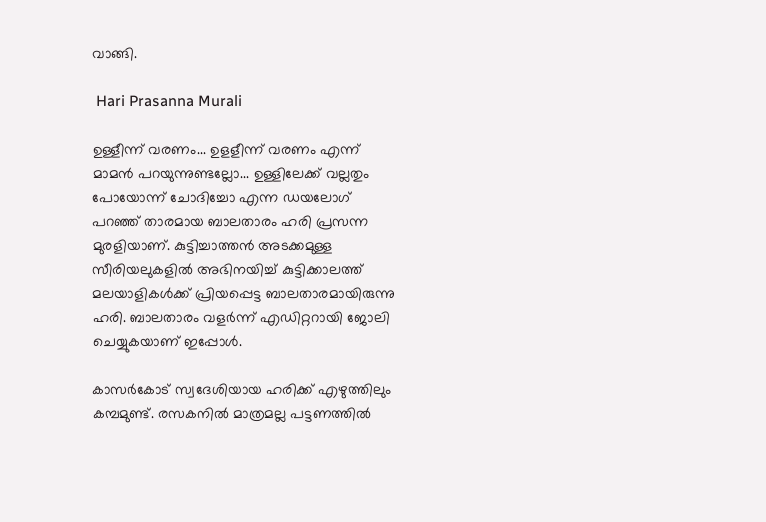വാങ്ങി.

 Hari Prasanna Murali

ഉള്ളീന്ന് വരണം... ഉളളീന്ന് വരണം എന്ന് മാമന്‍ പറയുന്നുണ്ടല്ലോ... ഉള്ളിലേക്ക് വല്ലതും പോയോന്ന് ചോദിച്ചോ എന്ന ഡയലോഗ് പറഞ്ഞ് താരമായ ബാലതാരം ഹരി പ്രസന്ന മുരളിയാണ്. കുട്ടിച്ചാത്തൻ അടക്കമുള്ള സീരിയലുകളിൽ അഭിനയിച്ച് കുട്ടിക്കാലത്ത് മലയാളികൾക്ക് പ്രിയപ്പെട്ട ബാലതാരമായിരുന്നു ഹരി. ബാലതാരം വളർന്ന് എഡിറ്ററായി ജോലി ചെയ്യുകയാണ് ഇപ്പോൾ.

കാസർകോട് സ്വദേശിയായ ഹരിക്ക് എഴുത്തിലും കമ്പമുണ്ട്. രസകനിൽ മാത്രമല്ല പട്ടണത്തിൽ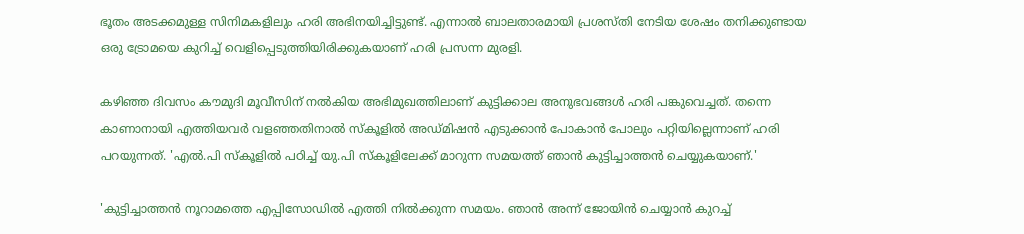ഭൂതം അടക്കമുള്ള സിനിമകളിലും ഹരി അഭിനയിച്ചിട്ടുണ്ട്. എന്നാൽ ബാലതാരമായി പ്രശസ്തി നേടിയ ശേഷം തനിക്കുണ്ടായ ഒരു ട്രോമയെ കുറിച്ച് വെളിപ്പെടുത്തിയിരിക്കുകയാണ് ഹരി പ്രസന്ന മുരളി.

കഴിഞ്ഞ ദിവസം കൗമുദി മൂവീസിന് നൽകിയ അഭിമുഖത്തിലാണ് കുട്ടിക്കാല അനുഭവങ്ങൾ ഹരി പങ്കുവെച്ചത്. തന്നെ കാണാനായി എത്തിയവർ വളഞ്ഞതിനാൽ സ്കൂളിൽ അഡ്മിഷൻ എടുക്കാൻ പോകാൻ പോലും പറ്റിയില്ലെന്നാണ് ഹരി പറയുന്നത്. 'എല്‍.പി സ്‌കൂളില്‍ പഠിച്ച് യു.പി സ്‌കൂളിലേക്ക് മാറുന്ന സമയത്ത് ഞാന്‍ കുട്ടിച്ചാത്തന്‍ ചെയ്യുകയാണ്.'

'കുട്ടിച്ചാത്തന്‍ നൂറാമത്തെ എപ്പിസോഡില്‍ എത്തി നില്‍ക്കുന്ന സമയം. ഞാന്‍ അന്ന് ജോയിന്‍ ചെയ്യാന്‍ കുറച്ച്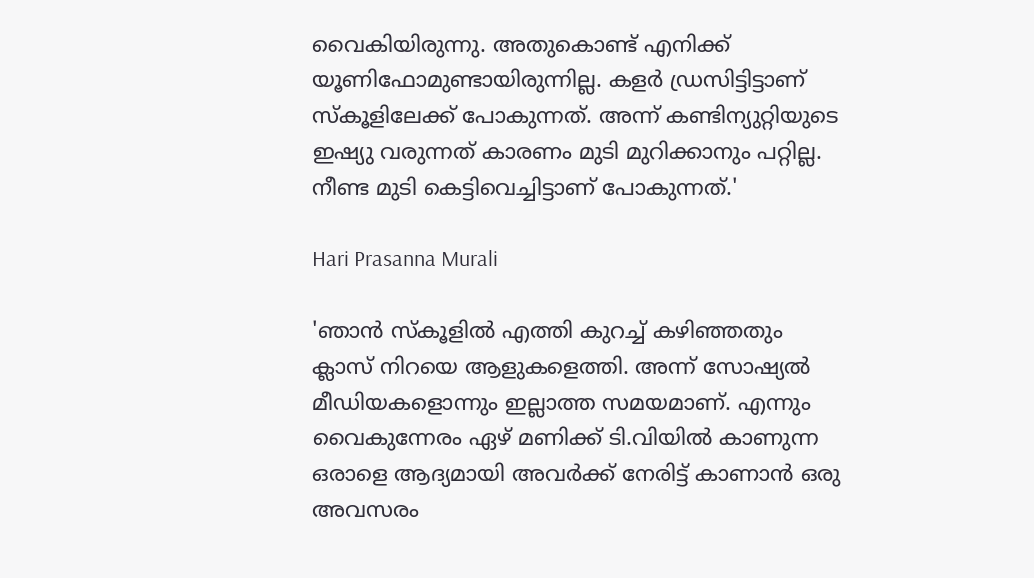വൈകിയിരുന്നു. അതുകൊണ്ട് എനിക്ക് യൂണിഫോമുണ്ടായിരുന്നില്ല. കളര്‍ ഡ്രസിട്ടിട്ടാണ് സ്‌കൂളിലേക്ക് പോകുന്നത്. അന്ന് കണ്ടിന്യുറ്റിയുടെ ഇഷ്യു വരുന്നത് കാരണം മുടി മുറിക്കാനും പറ്റില്ല. നീണ്ട മുടി കെട്ടിവെച്ചിട്ടാണ് പോകുന്നത്.'

Hari Prasanna Murali

'ഞാന്‍ സ്‌കൂളില്‍ എത്തി കുറച്ച് കഴിഞ്ഞതും ക്ലാസ് നിറയെ ആളുകളെത്തി. അന്ന് സോഷ്യല്‍ മീഡിയകളൊന്നും ഇല്ലാത്ത സമയമാണ്. എന്നും വൈകുന്നേരം ഏഴ് മണിക്ക് ടി.വിയില്‍ കാണുന്ന ഒരാളെ ആദ്യമായി അവര്‍ക്ക് നേരിട്ട് കാണാന്‍ ഒരു അവസരം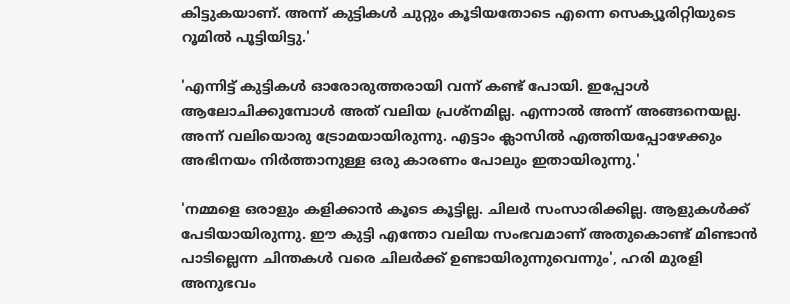കിട്ടുകയാണ്. അന്ന് കുട്ടികള്‍ ചുറ്റും കൂടിയതോടെ എന്നെ സെക്യൂരിറ്റിയുടെ റൂമില്‍ പൂട്ടിയിട്ടു.'

'എന്നിട്ട് കുട്ടികള്‍ ഓരോരുത്തരായി വന്ന് കണ്ട് പോയി. ഇപ്പോള്‍ ആലോചിക്കുമ്പോള്‍ അത് വലിയ പ്രശ്‌നമില്ല. എന്നാല്‍ അന്ന് അങ്ങനെയല്ല. അന്ന് വലിയൊരു ട്രോമയായിരുന്നു. എട്ടാം ക്ലാസില്‍ എത്തിയപ്പോഴേക്കും അഭിനയം നിര്‍ത്താനുള്ള ഒരു കാരണം പോലും ഇതായിരുന്നു.'

'നമ്മളെ ഒരാളും കളിക്കാന്‍ കൂടെ കൂട്ടില്ല. ചിലര്‍ സംസാരിക്കില്ല. ആളുകള്‍ക്ക് പേടിയായിരുന്നു. ഈ കുട്ടി എന്തോ വലിയ സംഭവമാണ് അതുകൊണ്ട് മിണ്ടാന്‍ പാടില്ലെന്ന ചിന്തകള്‍ വരെ ചിലർക്ക് ഉണ്ടായിരുന്നുവെന്നും', ഹരി മുരളി അനുഭവം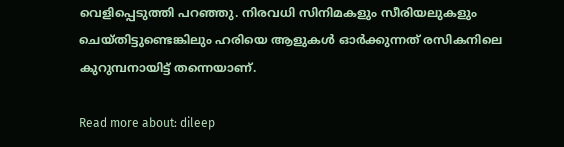വെളിപ്പെടുത്തി പറഞ്ഞു. നിരവധി സിനിമകളും സീരിയലുകളും ചെയ്തിട്ടുണ്ടെങ്കിലും ഹരിയെ ആളുകൾ ഓർക്കുന്നത് രസികനിലെ കുറുമ്പനായിട്ട് തന്നെയാണ്.

Read more about: dileep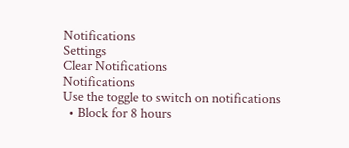Notifications
Settings
Clear Notifications
Notifications
Use the toggle to switch on notifications
  • Block for 8 hours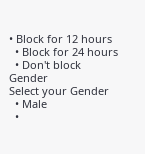• Block for 12 hours
  • Block for 24 hours
  • Don't block
Gender
Select your Gender
  • Male
  •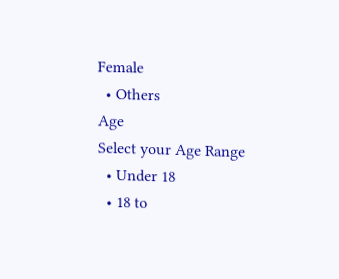Female
  • Others
Age
Select your Age Range
  • Under 18
  • 18 to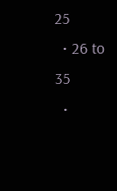25
  • 26 to 35
  •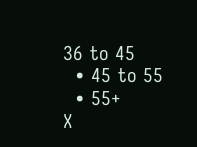36 to 45
  • 45 to 55
  • 55+
X